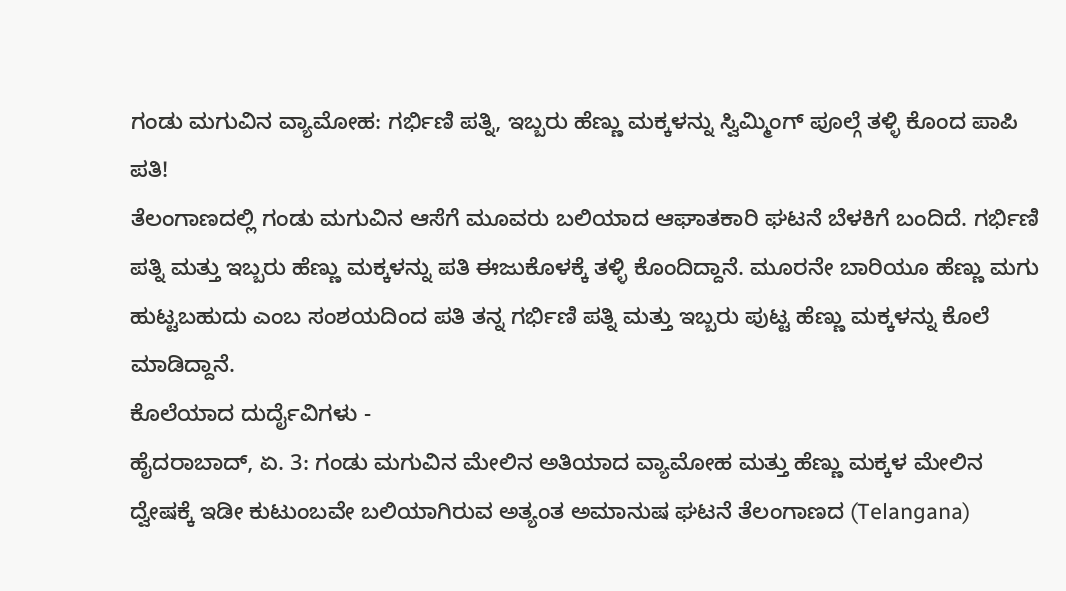ಗಂಡು ಮಗುವಿನ ವ್ಯಾಮೋಹ: ಗರ್ಭಿಣಿ ಪತ್ನಿ, ಇಬ್ಬರು ಹೆಣ್ಣು ಮಕ್ಕಳನ್ನು ಸ್ವಿಮ್ಮಿಂಗ್ ಪೂಲ್ಗೆ ತಳ್ಳಿ ಕೊಂದ ಪಾಪಿ ಪತಿ!
ತೆಲಂಗಾಣದಲ್ಲಿ ಗಂಡು ಮಗುವಿನ ಆಸೆಗೆ ಮೂವರು ಬಲಿಯಾದ ಆಘಾತಕಾರಿ ಘಟನೆ ಬೆಳಕಿಗೆ ಬಂದಿದೆ. ಗರ್ಭಿಣಿ ಪತ್ನಿ ಮತ್ತು ಇಬ್ಬರು ಹೆಣ್ಣು ಮಕ್ಕಳನ್ನು ಪತಿ ಈಜುಕೊಳಕ್ಕೆ ತಳ್ಳಿ ಕೊಂದಿದ್ದಾನೆ. ಮೂರನೇ ಬಾರಿಯೂ ಹೆಣ್ಣು ಮಗು ಹುಟ್ಟಬಹುದು ಎಂಬ ಸಂಶಯದಿಂದ ಪತಿ ತನ್ನ ಗರ್ಭಿಣಿ ಪತ್ನಿ ಮತ್ತು ಇಬ್ಬರು ಪುಟ್ಟ ಹೆಣ್ಣು ಮಕ್ಕಳನ್ನು ಕೊಲೆ ಮಾಡಿದ್ದಾನೆ.
ಕೊಲೆಯಾದ ದುರ್ದೈವಿಗಳು -
ಹೈದರಾಬಾದ್, ಏ. 3: ಗಂಡು ಮಗುವಿನ ಮೇಲಿನ ಅತಿಯಾದ ವ್ಯಾಮೋಹ ಮತ್ತು ಹೆಣ್ಣು ಮಕ್ಕಳ ಮೇಲಿನ ದ್ವೇಷಕ್ಕೆ ಇಡೀ ಕುಟುಂಬವೇ ಬಲಿಯಾಗಿರುವ ಅತ್ಯಂತ ಅಮಾನುಷ ಘಟನೆ ತೆಲಂಗಾಣದ (Telangana)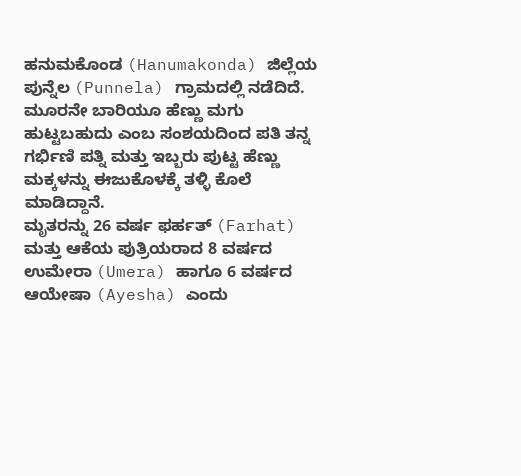ಹನುಮಕೊಂಡ (Hanumakonda) ಜಿಲ್ಲೆಯ ಪುನ್ನೆಲ (Punnela) ಗ್ರಾಮದಲ್ಲಿ ನಡೆದಿದೆ. ಮೂರನೇ ಬಾರಿಯೂ ಹೆಣ್ಣು ಮಗು ಹುಟ್ಟಬಹುದು ಎಂಬ ಸಂಶಯದಿಂದ ಪತಿ ತನ್ನ ಗರ್ಭಿಣಿ ಪತ್ನಿ ಮತ್ತು ಇಬ್ಬರು ಪುಟ್ಟ ಹೆಣ್ಣು ಮಕ್ಕಳನ್ನು ಈಜುಕೊಳಕ್ಕೆ ತಳ್ಳಿ ಕೊಲೆ ಮಾಡಿದ್ದಾನೆ.
ಮೃತರನ್ನು 26 ವರ್ಷ ಫರ್ಹತ್ (Farhat) ಮತ್ತು ಆಕೆಯ ಪುತ್ರಿಯರಾದ 8 ವರ್ಷದ ಉಮೇರಾ (Umera) ಹಾಗೂ 6 ವರ್ಷದ ಆಯೇಷಾ (Ayesha) ಎಂದು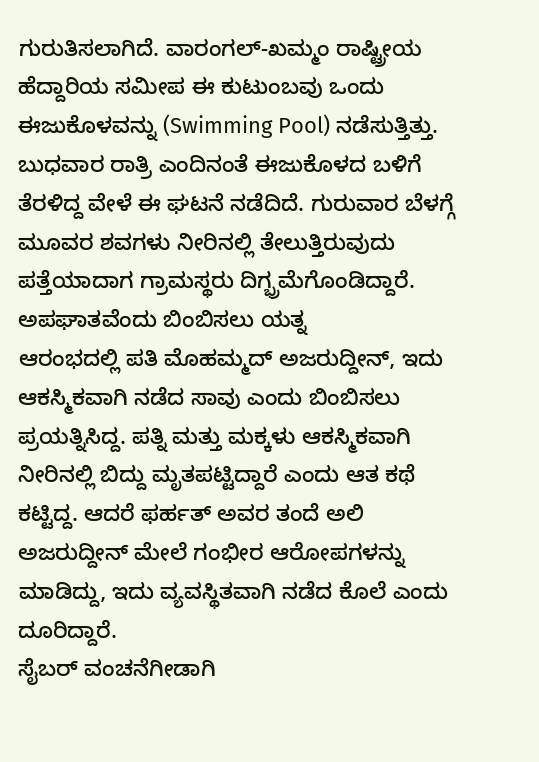ಗುರುತಿಸಲಾಗಿದೆ. ವಾರಂಗಲ್-ಖಮ್ಮಂ ರಾಷ್ಟ್ರೀಯ ಹೆದ್ದಾರಿಯ ಸಮೀಪ ಈ ಕುಟುಂಬವು ಒಂದು ಈಜುಕೊಳವನ್ನು (Swimming Pool) ನಡೆಸುತ್ತಿತ್ತು. ಬುಧವಾರ ರಾತ್ರಿ ಎಂದಿನಂತೆ ಈಜುಕೊಳದ ಬಳಿಗೆ ತೆರಳಿದ್ದ ವೇಳೆ ಈ ಘಟನೆ ನಡೆದಿದೆ. ಗುರುವಾರ ಬೆಳಗ್ಗೆ ಮೂವರ ಶವಗಳು ನೀರಿನಲ್ಲಿ ತೇಲುತ್ತಿರುವುದು ಪತ್ತೆಯಾದಾಗ ಗ್ರಾಮಸ್ಥರು ದಿಗ್ಭ್ರಮೆಗೊಂಡಿದ್ದಾರೆ.
ಅಪಘಾತವೆಂದು ಬಿಂಬಿಸಲು ಯತ್ನ
ಆರಂಭದಲ್ಲಿ ಪತಿ ಮೊಹಮ್ಮದ್ ಅಜರುದ್ದೀನ್, ಇದು ಆಕಸ್ಮಿಕವಾಗಿ ನಡೆದ ಸಾವು ಎಂದು ಬಿಂಬಿಸಲು ಪ್ರಯತ್ನಿಸಿದ್ದ. ಪತ್ನಿ ಮತ್ತು ಮಕ್ಕಳು ಆಕಸ್ಮಿಕವಾಗಿ ನೀರಿನಲ್ಲಿ ಬಿದ್ದು ಮೃತಪಟ್ಟಿದ್ದಾರೆ ಎಂದು ಆತ ಕಥೆ ಕಟ್ಟಿದ್ದ. ಆದರೆ ಫರ್ಹತ್ ಅವರ ತಂದೆ ಅಲಿ ಅಜರುದ್ದೀನ್ ಮೇಲೆ ಗಂಭೀರ ಆರೋಪಗಳನ್ನು ಮಾಡಿದ್ದು, ಇದು ವ್ಯವಸ್ಥಿತವಾಗಿ ನಡೆದ ಕೊಲೆ ಎಂದು ದೂರಿದ್ದಾರೆ.
ಸೈಬರ್ ವಂಚನೆಗೀಡಾಗಿ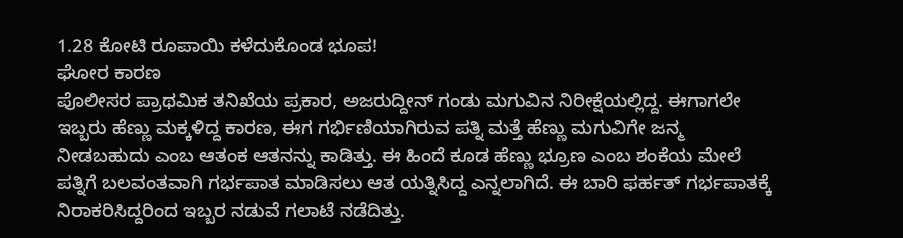1.28 ಕೋಟಿ ರೂಪಾಯಿ ಕಳೆದುಕೊಂಡ ಭೂಪ!
ಘೋರ ಕಾರಣ
ಪೊಲೀಸರ ಪ್ರಾಥಮಿಕ ತನಿಖೆಯ ಪ್ರಕಾರ, ಅಜರುದ್ದೀನ್ ಗಂಡು ಮಗುವಿನ ನಿರೀಕ್ಷೆಯಲ್ಲಿದ್ದ. ಈಗಾಗಲೇ ಇಬ್ಬರು ಹೆಣ್ಣು ಮಕ್ಕಳಿದ್ದ ಕಾರಣ, ಈಗ ಗರ್ಭಿಣಿಯಾಗಿರುವ ಪತ್ನಿ ಮತ್ತೆ ಹೆಣ್ಣು ಮಗುವಿಗೇ ಜನ್ಮ ನೀಡಬಹುದು ಎಂಬ ಆತಂಕ ಆತನನ್ನು ಕಾಡಿತ್ತು. ಈ ಹಿಂದೆ ಕೂಡ ಹೆಣ್ಣು ಭ್ರೂಣ ಎಂಬ ಶಂಕೆಯ ಮೇಲೆ ಪತ್ನಿಗೆ ಬಲವಂತವಾಗಿ ಗರ್ಭಪಾತ ಮಾಡಿಸಲು ಆತ ಯತ್ನಿಸಿದ್ದ ಎನ್ನಲಾಗಿದೆ. ಈ ಬಾರಿ ಫರ್ಹತ್ ಗರ್ಭಪಾತಕ್ಕೆ ನಿರಾಕರಿಸಿದ್ದರಿಂದ ಇಬ್ಬರ ನಡುವೆ ಗಲಾಟೆ ನಡೆದಿತ್ತು.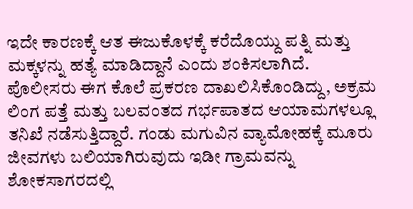ಇದೇ ಕಾರಣಕ್ಕೆ ಆತ ಈಜುಕೊಳಕ್ಕೆ ಕರೆದೊಯ್ದು ಪತ್ನಿ ಮತ್ತು ಮಕ್ಕಳನ್ನು ಹತ್ಯೆ ಮಾಡಿದ್ದಾನೆ ಎಂದು ಶಂಕಿಸಲಾಗಿದೆ.
ಪೊಲೀಸರು ಈಗ ಕೊಲೆ ಪ್ರಕರಣ ದಾಖಲಿಸಿಕೊಂಡಿದ್ದು, ಅಕ್ರಮ ಲಿಂಗ ಪತ್ತೆ ಮತ್ತು ಬಲವಂತದ ಗರ್ಭಪಾತದ ಆಯಾಮಗಳಲ್ಲೂ ತನಿಖೆ ನಡೆಸುತ್ತಿದ್ದಾರೆ. ಗಂಡು ಮಗುವಿನ ವ್ಯಾಮೋಹಕ್ಕೆ ಮೂರು ಜೀವಗಳು ಬಲಿಯಾಗಿರುವುದು ಇಡೀ ಗ್ರಾಮವನ್ನು ಶೋಕಸಾಗರದಲ್ಲಿ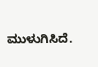ಮುಳುಗಿಸಿದೆ.